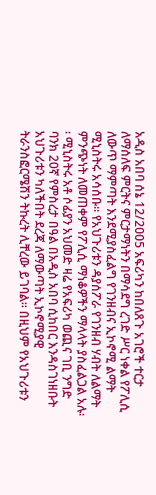አዲስ አበባ ሰኔ 12/2005 አፍሪካን ከበለጸጉ አገሮች ተርታ ለማሰለፍ ምርትና ምርታማነትን በማሳደግ ረገድ ሥር ነቀል የፖሊሲ ለውጥ ማምጣት እንደሚያስፈልግ የገንዘብና ኢኮኖሚ ልማት ሚኒስትሩ አሳሰቡ፡፡ የአህጉሪቱን ዳያሰፖራ የገንዘብ ሃብት ለልማት ምንጭነት ለመጠቀም የፖሊሲ ማነቆዎችን ማላላት ያስፈልጋል አሉ፡፡ ሚኒስትሩ አቶ ሶፊያን አህመድ ዛሬ የአፍሪካ ወጪና ገቢ ንግድ ባንክ 20ኛ የምስረታ በዓል በአዲስ አበባ ሲከበር እንዳስገነዘቡት አህጉሪቱን ካለችበት ደረጃ ለማውጣት ኢኮኖሚያዊ ትራንስፎርሜሽን ትኩረት ሊቸረው ይገባል፡፡ በዚህም የአህጉሪቱን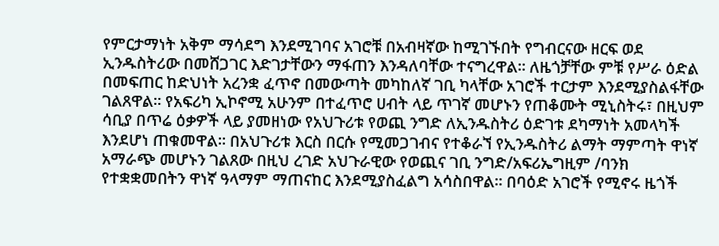የምርታማነት አቅም ማሳደግ እንደሚገባና አገሮቹ በአብዛኛው ከሚገኙበት የግብርናው ዘርፍ ወደ ኢንዱስትሪው በመሸጋገር እድገታቸውን ማፋጠን እንዳለባቸው ተናግረዋል፡፡ ለዜጎቻቸው ምቹ የሥራ ዕድል በመፍጠር ከድህነት አረንቋ ፈጥኖ በመውጣት መካከለኛ ገቢ ካላቸው አገሮች ተርታም እንደሚያስልፋቸው ገልጸዋል፡፡ የአፍሪካ ኢኮኖሚ አሁንም በተፈጥሮ ሀብት ላይ ጥገኛ መሆኑን የጠቆሙት ሚኒስትሩ፣ በዚህም ሳቢያ በጥሬ ዕቃዎች ላይ ያመዘነው የአህጉሪቱ የወጪ ንግድ ለኢንዱስትሪ ዕድገቱ ደካማነት አመላካች እንደሆነ ጠቁመዋል፡፡ በአህጉሪቱ እርስ በርሱ የሚመጋገብና የተቆራኘ የኢንዱስትሪ ልማት ማምጣት ዋነኛ አማራጭ መሆኑን ገልጸው በዚህ ረገድ አህጉራዊው የወጪና ገቢ ንግድ/አፍሪኤግዚም /ባንክ የተቋቋመበትን ዋነኛ ዓላማም ማጠናከር እንደሚያስፈልግ አሳስበዋል፡፡ በባዕድ አገሮች የሚኖሩ ዜጎች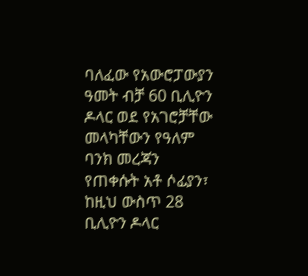ባለፈው የአውሮፓውያን ዓመት ብቻ 60 ቢሊዮን ዶላር ወደ የአገሮቻቸው መላካቸውን የዓለም ባንክ መረጃን የጠቀሱት አቶ ሶፊያን፣ ከዚህ ውስጥ 28 ቢሊዮን ዶላር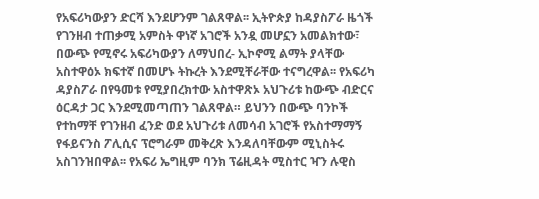የአፍሪካውያን ድርሻ እንደሆንም ገልጸዋል፡፡ ኢትዮጵያ ከዳያስፖራ ዜጎች የገንዘብ ተጠቃሚ አምስት ዋነኛ አገሮች አንዷ መሆኗን አመልክተው፣ በውጭ የሚኖሩ አፍሪካውያን ለማህበረ- ኢኮኖሚ ልማት ያላቸው አስተዋዕኦ ክፍተኛ በመሆኑ ትኩረት እንደሚቸራቸው ተናግረዋል፡፡ የአፍሪካ ዳያስፖራ በየዓመቱ የሚያበረክተው አስተዋጽኦ አህጉሪቱ ከውጭ ብድርና ዕርዳታ ጋር እንደሚመጣጠን ገልጸዋል። ይህንን በውጭ ባንኮች የተከማቸ የገንዘብ ፈንድ ወደ አህጉሪቱ ለመሳብ አገሮች የአስተማማኝ የፋይናንስ ፖሊሲና ፕሮግራም መቅረጽ እንዳለባቸውም ሚኒስትሩ አስገንዝበዋል፡፡ የአፍሪ ኤግዚም ባንክ ፕሬዚዳት ሚስተር ዣን ሉዊስ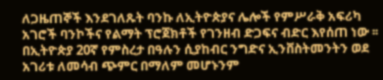ለጋዜጠኞች እንደገለጹት ባንኩ ለኢትዮጵያና ሌሎች የምሥራቅ አፍሪካ አገሮች ባንኮችና የልማት ፕሮጀክቶች የገንዘብ ድጋፍና ብድር እየሰጠ ነው ፡፡ በኢትዮጵያ 20ኛ የምስረታ በዓሉን ሲያከብር ንግድና ኢንቨስትመንትን ወደ አገሪቱ ለመሳብ ጭምር በማለም መሆኑንም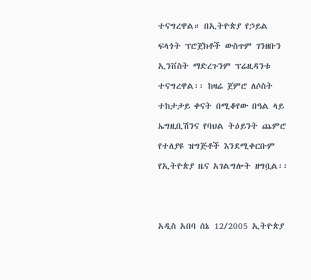ተናግረዋል። በኢትዮጵያ የኃይል ፍላጎት ፕሮጀክቶች ውስጥም ገንዘቡን ኢንቨስት ማድረጉንም ፕሬዚዳንቱ ተናግረዋል፡፡ ከዛሬ ጀምሮ ለሶስት ተከታታይ ቀናት በሚቆየው በዓል ላይ ኤግዚቢሽንና የባህል ትዕይንት ጨምሮ የተለያዩ ዝግጅቶች እንደሚቀርቡም የኢትዮጵያ ዜና አገልግሎት ዘግቧል፡፡


አዲስ አበባ ሰኔ 12/2005 ኢትዮጵያ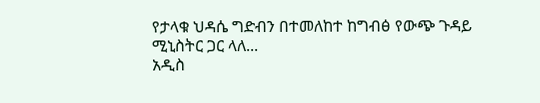የታላቁ ህዳሴ ግድብን በተመለከተ ከግብፅ የውጭ ጉዳይ ሚኒስትር ጋር ላለ...
አዲስ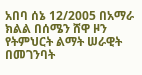አበባ ሰኔ 12/2005 በአማራ ክልል በሰሜን ሸዋ ዞን የትምህርት ልማት ሠራዊት በመገንባት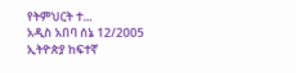የትምህርት ተ...
አዲስ አበባ ሰኔ 12/2005 ኢትዮጵያ ከፍተኛ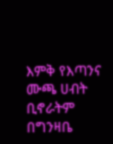እምቅ የእጣንና ሙጫ ሀብት ቢኖራትም በግንዛቤ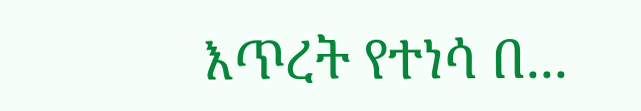እጥረት የተነሳ በ...